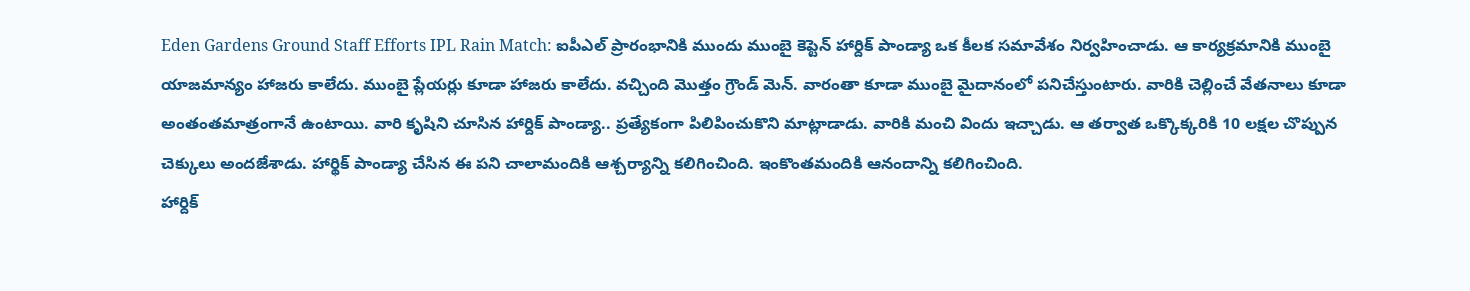Eden Gardens Ground Staff Efforts IPL Rain Match: ఐపీఎల్ ప్రారంభానికి ముందు ముంబై కెప్టెన్ హార్దిక్ పాండ్యా ఒక కీలక సమావేశం నిర్వహించాడు. ఆ కార్యక్రమానికి ముంబై యాజమాన్యం హాజరు కాలేదు. ముంబై ప్లేయర్లు కూడా హాజరు కాలేదు. వచ్చింది మొత్తం గ్రౌండ్ మెన్. వారంతా కూడా ముంబై మైదానంలో పనిచేస్తుంటారు. వారికి చెల్లించే వేతనాలు కూడా అంతంతమాత్రంగానే ఉంటాయి. వారి కృషిని చూసిన హార్దిక్ పాండ్యా.. ప్రత్యేకంగా పిలిపించుకొని మాట్లాడాడు. వారికి మంచి విందు ఇచ్చాడు. ఆ తర్వాత ఒక్కొక్కరికి 10 లక్షల చొప్పున చెక్కులు అందజేశాడు. హార్థిక్ పాండ్యా చేసిన ఈ పని చాలామందికి ఆశ్చర్యాన్ని కలిగించింది. ఇంకొంతమందికి ఆనందాన్ని కలిగించింది.
హార్దిక్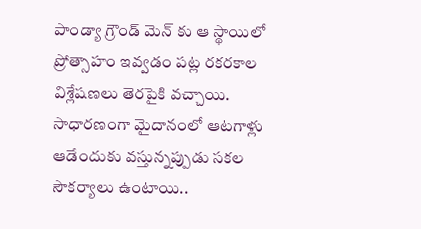పాండ్యా గ్రౌండ్ మెన్ కు ఆ స్థాయిలో ప్రోత్సాహం ఇవ్వడం పట్ల రకరకాల విశ్లేషణలు తెరపైకి వచ్చాయి. సాధారణంగా మైదానంలో ఆటగాళ్లు ఆడేందుకు వస్తున్నప్పుడు సకల సౌకర్యాలు ఉంటాయి..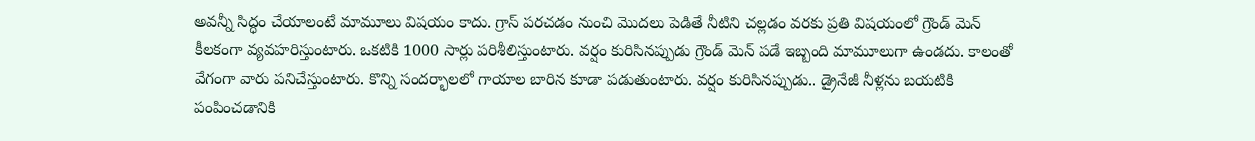అవన్నీ సిద్ధం చేయాలంటే మామూలు విషయం కాదు. గ్రాస్ పరచడం నుంచి మొదలు పెడితే నీటిని చల్లడం వరకు ప్రతి విషయంలో గ్రౌండ్ మెన్ కీలకంగా వ్యవహరిస్తుంటారు. ఒకటికి 1000 సార్లు పరిశీలిస్తుంటారు. వర్షం కురిసినప్పుడు గ్రౌండ్ మెన్ పడే ఇబ్బంది మామూలుగా ఉండదు. కాలంతో వేగంగా వారు పనిచేస్తుంటారు. కొన్ని సందర్భాలలో గాయాల బారిన కూడా పడుతుంటారు. వర్షం కురిసినప్పుడు.. డ్రైనేజీ నీళ్లను బయటికి పంపించడానికి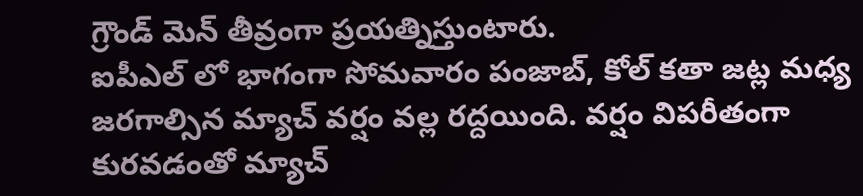గ్రౌండ్ మెన్ తీవ్రంగా ప్రయత్నిస్తుంటారు.
ఐపీఎల్ లో భాగంగా సోమవారం పంజాబ్, కోల్ కతా జట్ల మధ్య జరగాల్సిన మ్యాచ్ వర్షం వల్ల రద్దయింది. వర్షం విపరీతంగా కురవడంతో మ్యాచ్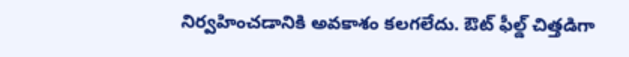నిర్వహించడానికి అవకాశం కలగలేదు. ఔట్ ఫీల్డ్ చిత్తడిగా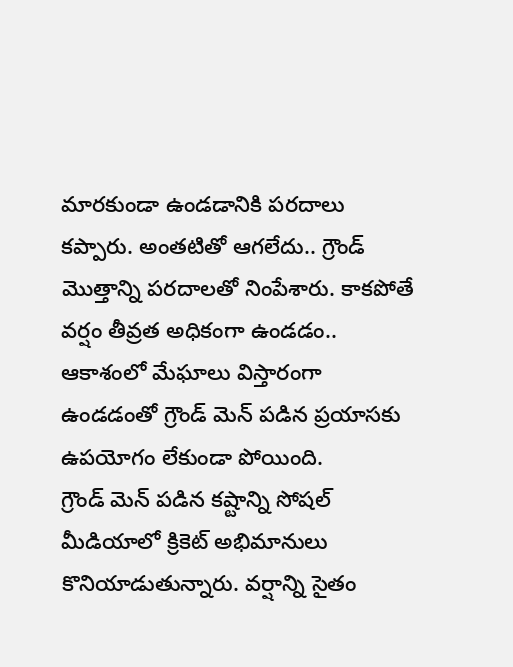మారకుండా ఉండడానికి పరదాలు కప్పారు. అంతటితో ఆగలేదు.. గ్రౌండ్ మొత్తాన్ని పరదాలతో నింపేశారు. కాకపోతే వర్షం తీవ్రత అధికంగా ఉండడం.. ఆకాశంలో మేఘాలు విస్తారంగా ఉండడంతో గ్రౌండ్ మెన్ పడిన ప్రయాసకు ఉపయోగం లేకుండా పోయింది.
గ్రౌండ్ మెన్ పడిన కష్టాన్ని సోషల్ మీడియాలో క్రికెట్ అభిమానులు కొనియాడుతున్నారు. వర్షాన్ని సైతం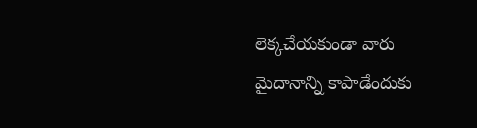లెక్కచేయకుండా వారు మైదానాన్ని కాపాడేందుకు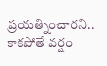ప్రయత్నించారని.. కాకపోతే వర్షం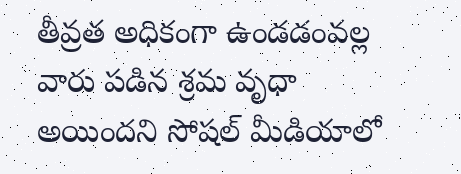తీవ్రత అధికంగా ఉండడంవల్ల వారు పడిన శ్రమ వృధా అయిందని సోషల్ మీడియాలో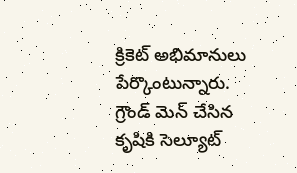క్రికెట్ అభిమానులు పేర్కొంటున్నారు. గ్రౌండ్ మెన్ చేసిన కృషికి సెల్యూట్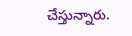చేస్తున్నారు.